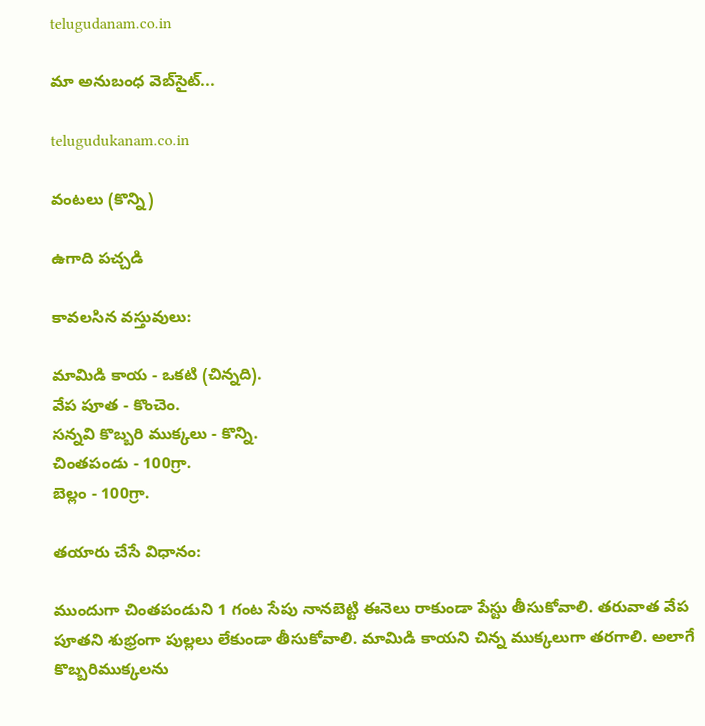telugudanam.co.in

మా అనుబంధ వెబ్‌సైట్...

telugudukanam.co.in

వంటలు (కొన్ని)

ఉగాది పచ్చడి

కావలసిన వస్తువులు:

మామిడి కాయ - ఒకటి (చిన్నది).
వేప పూత - కొంచెం.
సన్నవి కొబ్బరి ముక్కలు - కొన్ని.
చింతపండు - 100గ్రా.
బెల్లం - 100గ్రా.

తయారు చేసే విధానం:

ముందుగా చింతపండుని 1 గంట సేపు నానబెట్టి ఈనెలు రాకుండా పేస్టు తీసుకోవాలి. తరువాత వేప పూతని శుభ్రంగా పుల్లలు లేకుండా తీసుకోవాలి. మామిడి కాయని చిన్న ముక్కలుగా తరగాలి. అలాగే కొబ్బరిముక్కలను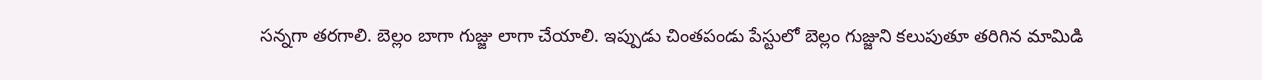సన్నగా తరగాలి. బెల్లం బాగా గుజ్జు లాగా చేయాలి. ఇప్పుడు చింతపండు పేస్టులో బెల్లం గుజ్జుని కలుపుతూ తరిగిన మామిడి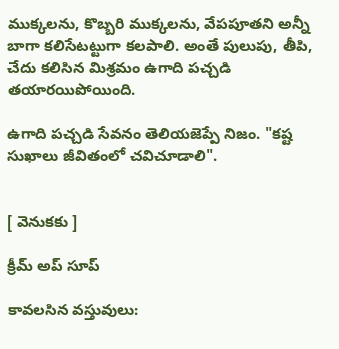ముక్కలను, కొబ్బరి ముక్కలను, వేపపూతని అన్నీ బాగా కలిసేటట్టుగా కలపాలి. అంతే పులుపు, తీపి, చేదు కలిసిన మిశ్రమం ఉగాది పచ్చడి తయారయిపోయింది.

ఉగాది పచ్చడి సేవనం తెలియజెప్పే నిజం. "కష్ట సుఖాలు జీవితంలో చవిచూడాలి".


[ వెనుకకు ]

క్రీమ్ అప్ సూప్

కావలసిన వస్తువులు: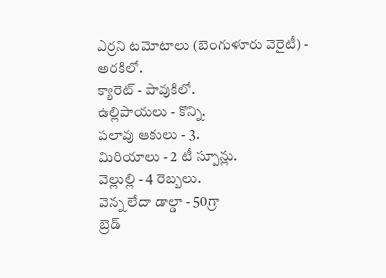ఎర్రని టమోటాలు (బెంగుళూరు వెరైటీ) - అరకిలో.
క్యారెట్ - పావుకిలో.
ఉల్లిపాయలు - కొన్ని.
పలావు ఆకులు - 3.
మిరియాలు - 2 టీ స్పూన్లు.
వెల్లుల్లి - 4 రెబ్బలు.
వెన్న లేదా డాల్డా - 50గ్రా
బ్రెడ్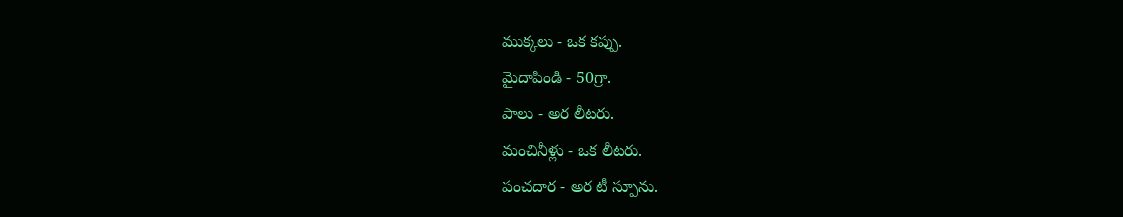ముక్కలు - ఒక కప్పు.
మైదాపిండి - 50గ్రా.
పాలు - అర లీటరు.
మంచినీళ్లు - ఒక లీటరు.
పంచదార - అర టీ స్పూను.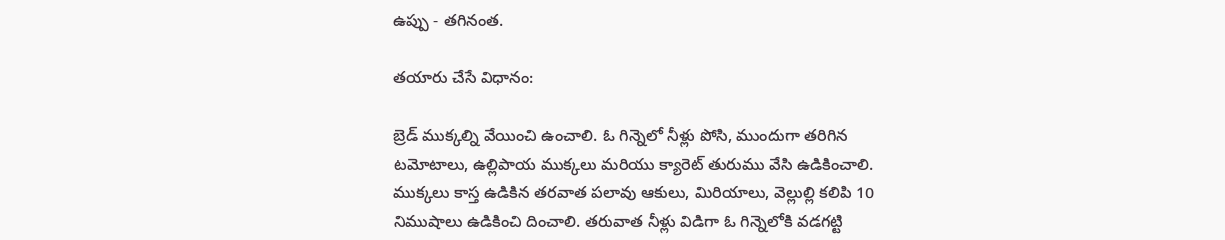ఉప్పు - తగినంత.

తయారు చేసే విధానం:

బ్రెడ్ ముక్కల్ని వేయించి ఉంచాలి. ఓ గిన్నెలో నీళ్లు పోసి, ముందుగా తరిగిన టమోటాలు, ఉల్లిపాయ ముక్కలు మరియు క్యారెట్ తురుము వేసి ఉడికించాలి. ముక్కలు కాస్త ఉడికిన తరవాత పలావు ఆకులు, మిరియాలు, వెల్లుల్లి కలిపి 10 నిముషాలు ఉడికించి దించాలి. తరువాత నీళ్లు విడిగా ఓ గిన్నెలోకి వడగట్టి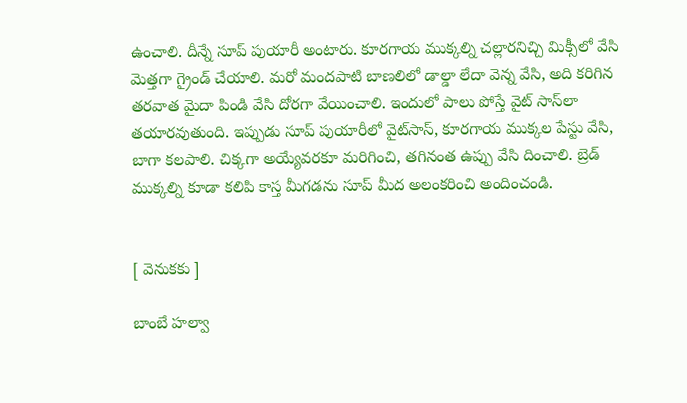ఉంచాలి. దీన్నే సూప్ పుయారీ అంటారు. కూరగాయ ముక్కల్ని చల్లారనిచ్చి మిక్సీలో వేసి మెత్తగా గ్రైండ్ చేయాలి. మరో మందపాటి బాణలిలో డాల్డా లేదా వెన్న వేసి, అది కరిగిన తరవాత మైదా పిండి వేసి దోరగా వేయించాలి. ఇందులో పాలు పోస్తే వైట్ సాస్‌లా తయారవుతుంది. ఇప్పుడు సూప్ పుయారీలో వైట్‌సాస్, కూరగాయ ముక్కల పేస్టు వేసి, బాగా కలపాలి. చిక్కగా అయ్యేవరకూ మరిగించి, తగినంత ఉప్పు వేసి దించాలి. బ్రెడ్ ముక్కల్ని కూడా కలిపి కాస్త మీగడను సూప్ ‌మీద అలంకరించి అందించండి.


[ వెనుకకు ]

బాంబే హల్వా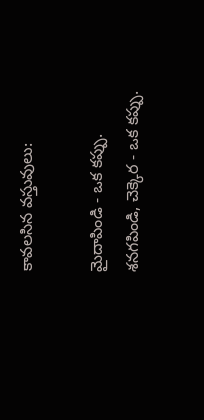కావలసిన వస్తువులు:

మైదాపిండి - ఒక కప్పు.
శనగపిండి, చెక్కెర - ఒక కప్పు.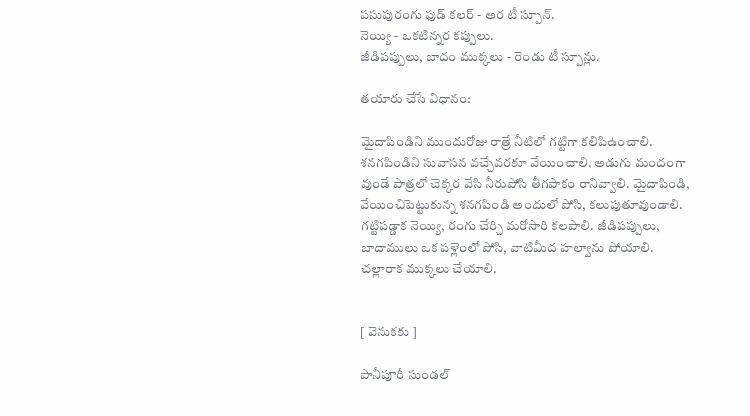పసుపురంగు ఫుడ్ కలర్ - అర టీ స్పూన్‌.
నెయ్యి - ఒకటిన్నర కప్పులు.
జీడిపప్పులు, బాదం ముక్కలు - రెండు టీ స్పూన్లు.

తయారు చేసే విధానం:

మైదాపిండిని ముందురోజు రాత్రే నీటిలో గట్టిగా కలిపిఉంచాలి. శనగపిండిని సువాసన వచ్చేవరకూ వేయించాలి. అడుగు మందంగా వుండే పాత్రలో చెక్కర వేసి నీరుపోసి తీగపాకం రానివ్వాలి. మైదాపిండి, వేయించిపెట్టుకున్న శనగపిండి అందులో పోసి, కలుపుతూవుండాలి. గట్టిపడ్డాక నెయ్యి, రంగు చేర్చి మరోసారి కలపాలి. జీడిపప్పులు, బాదాములు ఒక పళ్లెంలో పోసి, వాటిమీద హల్వాను పోయాలి. చల్లారాక ముక్కలు చేయాలి.


[ వెనుకకు ]

పానీపూరీ సుండల్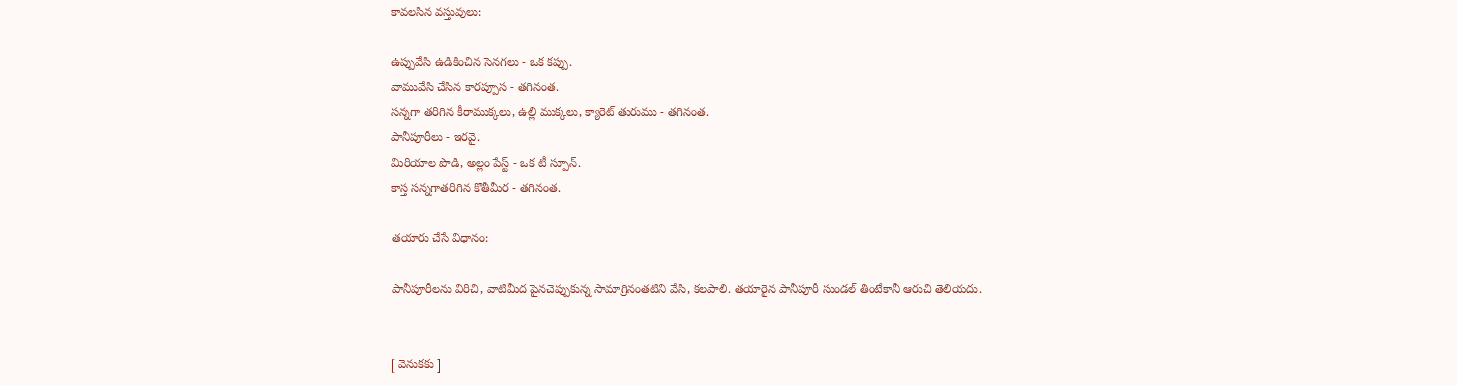కావలసిన వస్తువులు:

ఉప్పువేసి ఉడికించిన సెనగలు - ఒక కప్పు.
వామువేసి చేసిన కారప్పూస - తగినంత.
సన్నగా తరిగిన కీరాముక్కలు, ఉల్లి ముక్కలు, క్యారెట్ తురుము - తగినంత.
పానీపూరీలు - ఇరవై.
మిరియాల పొడి, అల్లం పేస్ట్ - ఒక టీ స్పూన్‌.
కాస్త సన్నగాతరిగిన కొతీమీర - తగినంత.

తయారు చేసే విధానం:

పానీపూరీలను విరిచి, వాటిమీద పైనచెప్పుకున్న సామాగ్రినంతటిని వేసి, కలపాలి. తయారైన పానీపూరీ సుండల్ తింటేకానీ ఆరుచి తెలియదు.


[ వెనుకకు ]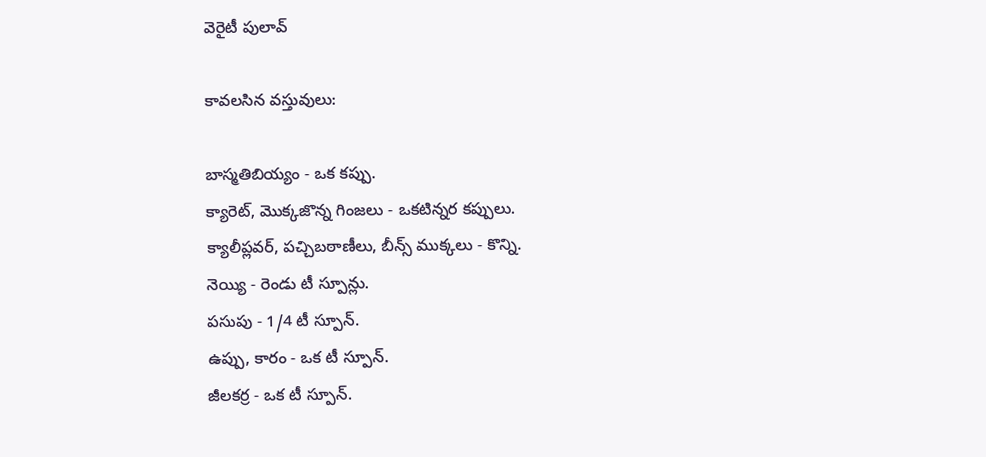వెరైటీ పులావ్

కావలసిన వస్తువులు:

బాస్మతిబియ్యం - ఒక కప్పు.
క్యారెట్, మొక్కజొన్న గింజలు - ఒకటిన్నర కప్పులు.
క్యాలీప్లవర్, పచ్చిబఠాణీలు, బీన్స్ ముక్కలు - కొన్ని.
నెయ్యి - రెండు టీ స్పూన్లు.
పసుపు - 1/4 టీ స్పూన్‌.
ఉప్పు, కారం - ఒక టీ స్పూన్‌.
జీలకర్ర - ఒక టీ స్పూన్‌.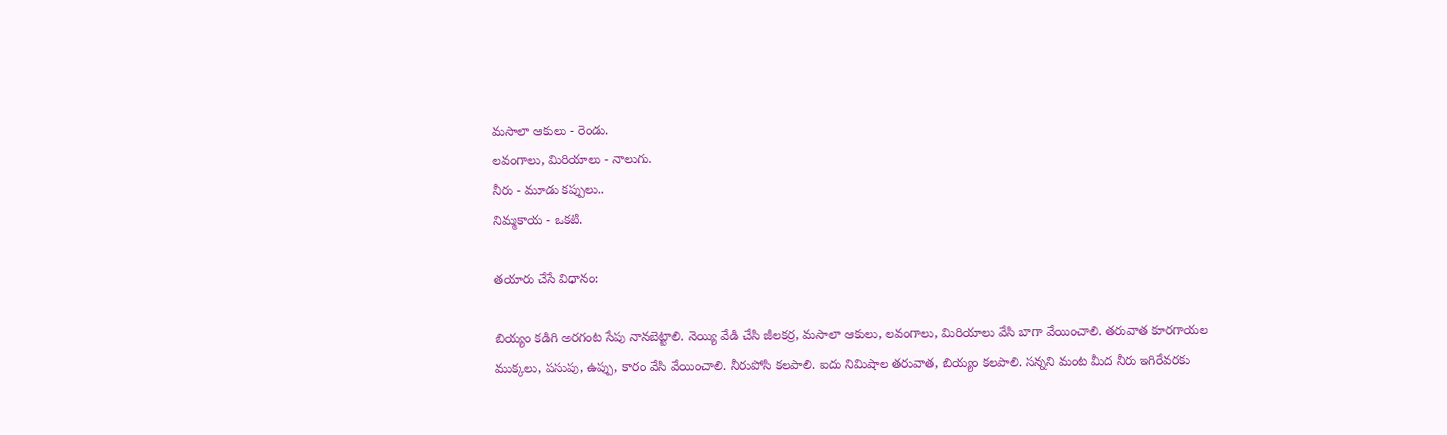మసాలా ఆకులు - రెండు.
లవంగాలు, మిరియాలు - నాలుగు.
నీరు - మూడు కప్పులు..
నిమ్మకాయ - ఒకటి.

తయారు చేసే విధానం:

బియ్యం కడిగి అరగంట సేపు నానబెట్టాలి. నెయ్యి వేడి చేసి జీలకర్ర, మసాలా ఆకులు, లవంగాలు, మిరియాలు వేసి బాగా వేయించాలి. తరువాత కూరగాయల ముక్కలు, పసుపు, ఉప్పు, కారం వేసి వేయించాలి. నీరుపోసి కలపాలి. ఐదు నిమిషాల తరువాత, బియ్యం కలపాలి. సన్నని మంట మీద నీరు ఇగిరేవరకు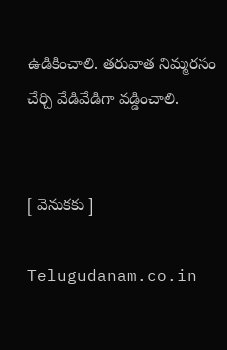ఉడికించాలి. తరువాత నిమ్మరసం చేర్చి వేడివేడిగా వడ్డించాలి.


[ వెనుకకు ]

Telugudanam.co.in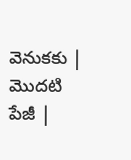వెనుకకు | మొదటి పేజీ |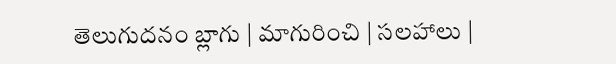తెలుగుదనం బ్లాగు | మాగురించి | సలహాలు |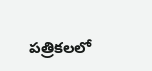పత్రికలలో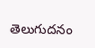తెలుగుదనం